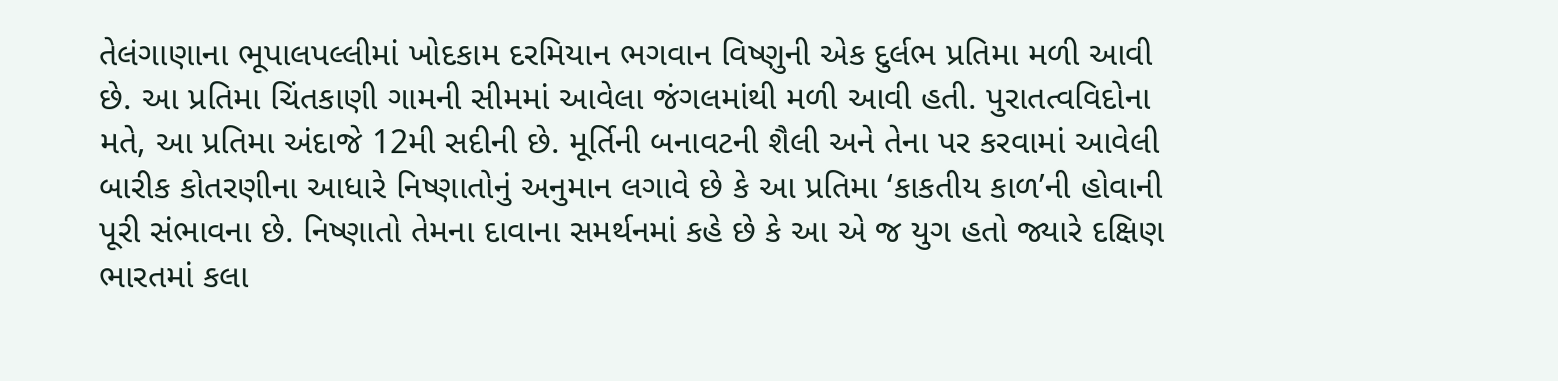તેલંગાણાના ભૂપાલપલ્લીમાં ખોદકામ દરમિયાન ભગવાન વિષ્ણુની એક દુર્લભ પ્રતિમા મળી આવી છે. આ પ્રતિમા ચિંતકાણી ગામની સીમમાં આવેલા જંગલમાંથી મળી આવી હતી. પુરાતત્વવિદોના મતે, આ પ્રતિમા અંદાજે 12મી સદીની છે. મૂર્તિની બનાવટની શૈલી અને તેના પર કરવામાં આવેલી બારીક કોતરણીના આધારે નિષ્ણાતોનું અનુમાન લગાવે છે કે આ પ્રતિમા ‘કાકતીય કાળ’ની હોવાની પૂરી સંભાવના છે. નિષ્ણાતો તેમના દાવાના સમર્થનમાં કહે છે કે આ એ જ યુગ હતો જ્યારે દક્ષિણ ભારતમાં કલા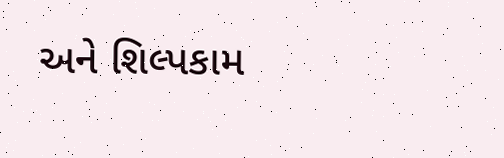અને શિલ્પકામ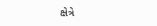ક્ષેત્રે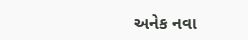અનેક નવા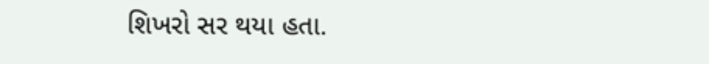શિખરો સર થયા હતા.